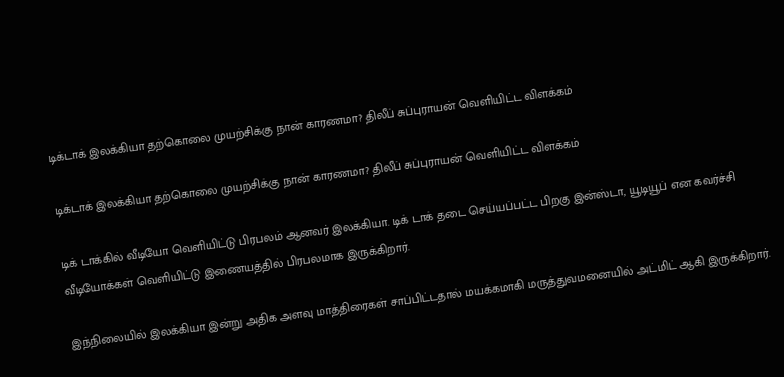டிக்டாக் இலக்கியா தற்கொலை முயற்சிக்கு நான் காரணமா? திலீப் சுப்புராயன் வெளியிட்ட விளக்கம்

டிக்டாக் இலக்கியா தற்கொலை முயற்சிக்கு நான் காரணமா? திலீப் சுப்புராயன் வெளியிட்ட விளக்கம்

டிக் டாக்கில் வீடியோ வெளியிட்டு பிரபலம் ஆனவர் இலக்கியா. டிக் டாக் தடை செய்யப்பட்ட பிறகு இன்ஸ்டா, யூடியூப் என கவர்ச்சி வீடியோக்கள் வெளியிட்டு இணையத்தில் பிரபலமாக இருக்கிறார்.

இந்நிலையில் இலக்கியா இன்று அதிக அளவு மாத்திரைகள் சாப்பிட்டதால் மயக்கமாகி மருத்துவமனையில் அட்மிட் ஆகி இருக்கிறார்.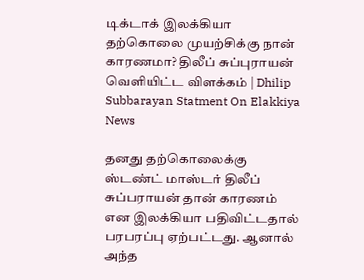டிக்டாக் இலக்கியா தற்கொலை முயற்சிக்கு நான் காரணமா? திலீப் சுப்புராயன் வெளியிட்ட விளக்கம் | Dhilip Subbarayan Statment On Elakkiya News

தனது தற்கொலைக்கு ஸ்டண்ட் மாஸ்டர் திலீப் சுப்பராயன் தான் காரணம் என இலக்கியா பதிவிட்டதால் பரபரப்பு ஏற்பட்டது. ஆனால் அந்த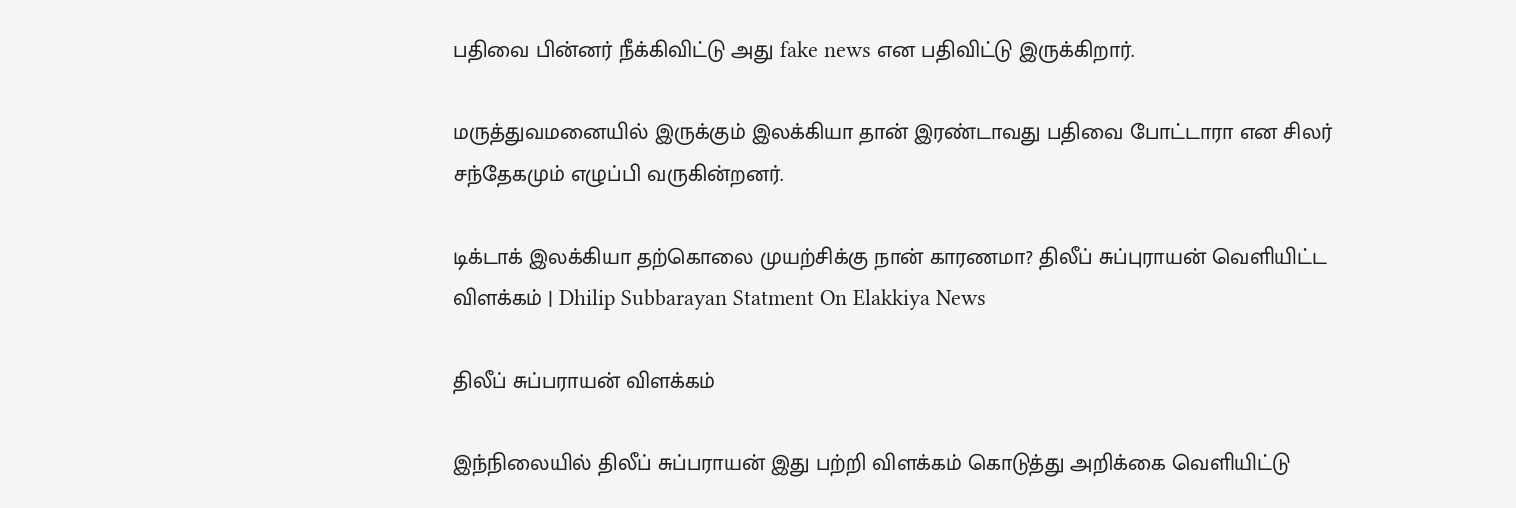பதிவை பின்னர் நீக்கிவிட்டு அது fake news என பதிவிட்டு இருக்கிறார்.

மருத்துவமனையில் இருக்கும் இலக்கியா தான் இரண்டாவது பதிவை போட்டாரா என சிலர் சந்தேகமும் எழுப்பி வருகின்றனர்.

டிக்டாக் இலக்கியா தற்கொலை முயற்சிக்கு நான் காரணமா? திலீப் சுப்புராயன் வெளியிட்ட விளக்கம் | Dhilip Subbarayan Statment On Elakkiya News

திலீப் சுப்பராயன் விளக்கம்

இந்நிலையில் திலீப் சுப்பராயன் இது பற்றி விளக்கம் கொடுத்து அறிக்கை வெளியிட்டு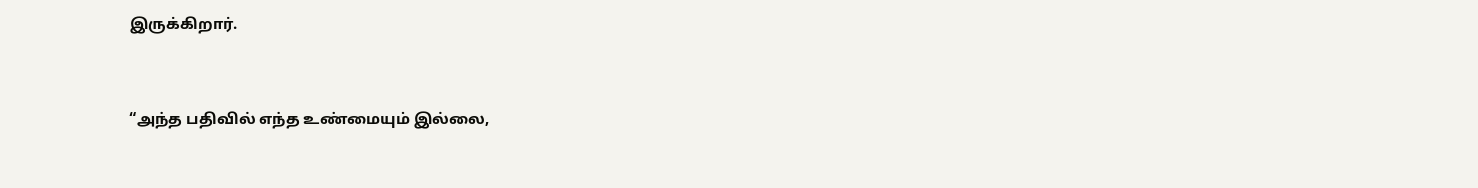இருக்கிறார்.


“அந்த பதிவில் எந்த உண்மையும் இல்லை,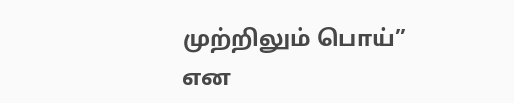முற்றிலும் பொய்” என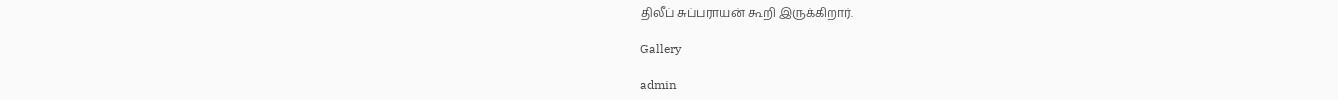திலீப் சுப்பராயன் கூறி இருக்கிறார்.

Gallery

admin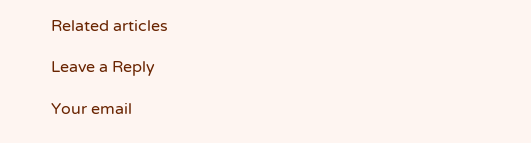Related articles

Leave a Reply

Your email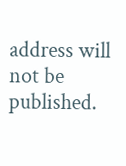address will not be published.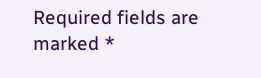Required fields are marked *